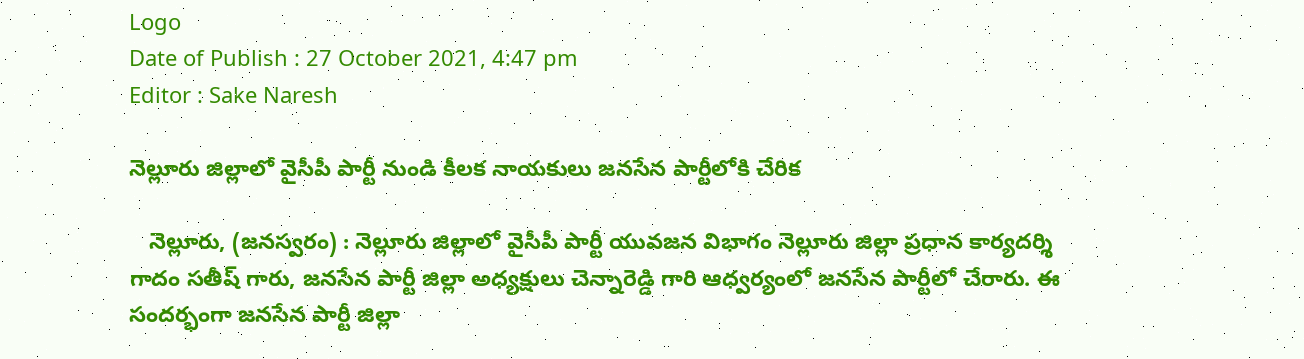Logo
Date of Publish : 27 October 2021, 4:47 pm
Editor : Sake Naresh

నెల్లూరు జిల్లాలో వైసీపీ పార్టీ నుండి కీలక నాయకులు జనసేన పార్టీలోకి చేరిక

   నెల్లూరు, (జనస్వరం) : నెల్లూరు జిల్లాలో వైసీపీ పార్టీ యువజన విభాగం నెల్లూరు జిల్లా ప్రధాన కార్యదర్శి గాదం సతీష్ గారు, జనసేన పార్టీ జిల్లా అధ్యక్షులు చెన్నారెడ్డి గారి ఆధ్వర్యంలో జనసేన పార్టీలో చేరారు. ఈ సందర్భంగా జనసేన పార్టీ జిల్లా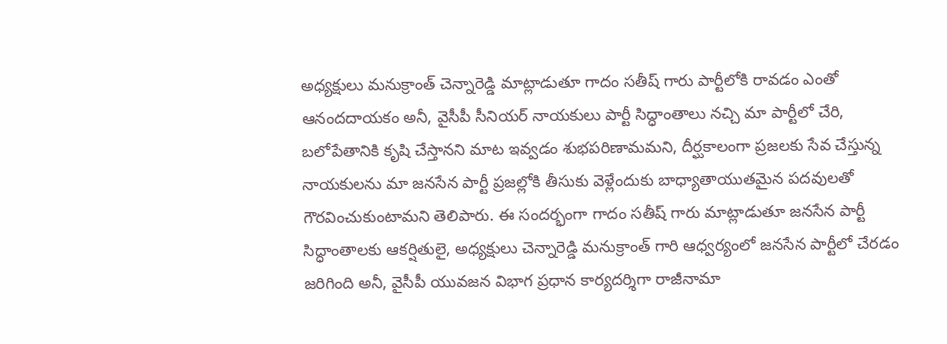అధ్యక్షులు మనుక్రాంత్ చెన్నారెడ్డి మాట్లాడుతూ గాదం సతీష్ గారు పార్టీలోకి రావడం ఎంతో ఆనందదాయకం అనీ, వైసీపీ సీనియర్ నాయకులు పార్టీ సిద్ధాంతాలు నచ్చి మా పార్టీలో చేరి, బలోపేతానికి కృషి చేస్తానని మాట ఇవ్వడం శుభపరిణామమని, దీర్ఘకాలంగా ప్రజలకు సేవ చేస్తున్న నాయకులను మా జనసేన పార్టీ ప్రజల్లోకి తీసుకు వెళ్లేందుకు బాధ్యాతాయుతమైన పదవులతో గౌరవించుకుంటామని తెలిపారు. ఈ సందర్భంగా గాదం సతీష్ గారు మాట్లాడుతూ జనసేన పార్టీ సిద్ధాంతాలకు ఆకర్షితులై, అధ్యక్షులు చెన్నారెడ్డి మనుక్రాంత్ గారి ఆధ్వర్యంలో జనసేన పార్టీలో చేరడం జరిగింది అనీ, వైసీపీ యువజన విభాగ ప్రధాన కార్యదర్శిగా రాజీనామా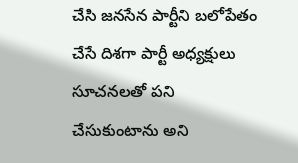చేసి జనసేన పార్టీని బలోపేతం చేసే దిశగా పార్టీ అధ్యక్షులు సూచనలతో పని చేసుకుంటాను అని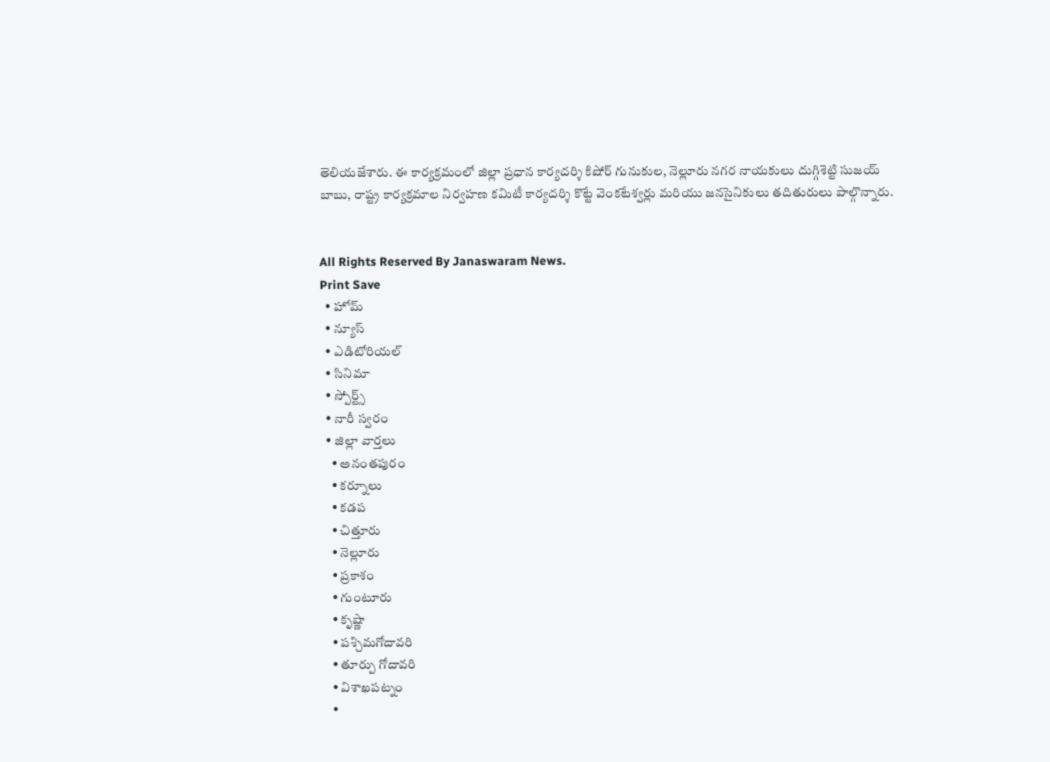తెలియజేశారు. ఈ కార్యక్రమంలో జిల్లా ప్రధాన కార్యదర్శి కిషోర్ గునుకుల, నెల్లూరు నగర నాయకులు దుగ్గిశెట్టి సుజయ్ బాబు, రాష్ట్ర కార్యక్రమాల నిర్వహణ కమిటీ కార్యదర్శి కొట్టే వెంకటేశ్వర్లు మరియు జనసైనికులు తదితురులు పాల్గొన్నారు.


All Rights Reserved By Janaswaram News.
Print Save
  • హోమ్
  • న్యూస్
  • ఎడిటోరియల్
  • సినిమా
  • స్పోర్ట్స్
  • నారీ స్వరం
  • జిల్లా వార్తలు
    • అనంతపురం
    • కర్నూలు
    • కడప
    • చిత్తూరు
    • నెల్లూరు
    • ప్రకాశం
    • గుంటూరు
    • కృష్ణా
    • పశ్చిమగోదావరి
    • తూర్పు గోదావరి
    • విశాఖపట్నం
    •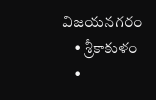విజయనగరం
    • శ్రీకాకుళం
    •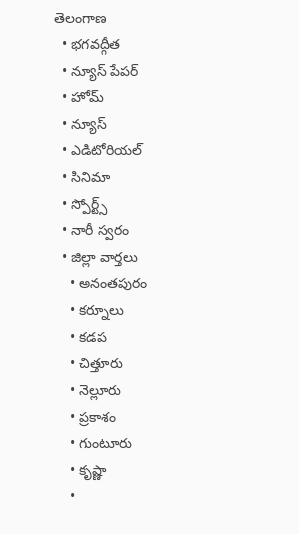తెలంగాణ
  • భగవద్గీత
  • న్యూస్ పేపర్
  • హోమ్
  • న్యూస్
  • ఎడిటోరియల్
  • సినిమా
  • స్పోర్ట్స్
  • నారీ స్వరం
  • జిల్లా వార్తలు
    • అనంతపురం
    • కర్నూలు
    • కడప
    • చిత్తూరు
    • నెల్లూరు
    • ప్రకాశం
    • గుంటూరు
    • కృష్ణా
    •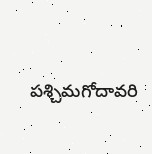పశ్చిమగోదావరి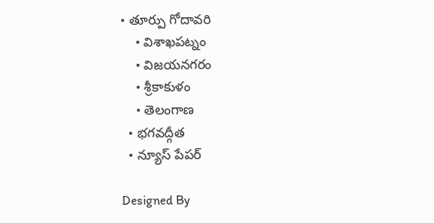• తూర్పు గోదావరి
    • విశాఖపట్నం
    • విజయనగరం
    • శ్రీకాకుళం
    • తెలంగాణ
  • భగవద్గీత
  • న్యూస్ పేపర్

Designed By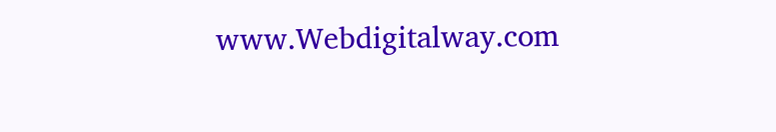www.Webdigitalway.com